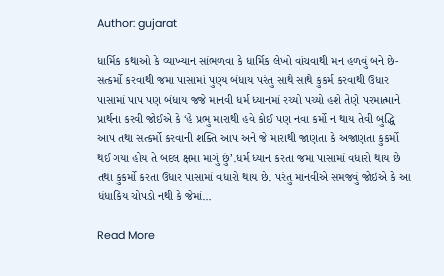Author: gujarat

ધાર્મિક કથાઓ કે વ્યાખ્યાન સાંભળવા કે ધાર્મિક લેખો વાંચવાથી મન હળવું બને છે-સત્કર્મો કરવાથી જમા પાસામાં પુણ્ય બંધાય પરંતુ સાથે સાથે કુકર્મ કરવાથી ઉધાર પાસામાં પાપ પણ બંધાય જજે માનવી ધર્મ ધ્યાનમાં રચ્યો પચ્યો હશે તેણે પરમાત્માને પ્રાર્થના કરવી જોઈએ કે ‘હે પ્રભુ મારાથી હવે કોઈ પણ નવા કર્મો ન થાય તેવી બુદ્ધિ આપ તથા સત્કર્મો કરવાની શક્તિ આપ અને જે મારાથી જાણતા કે અજાણતા કુકર્મો થઈ ગયા હોય તે બદલ ક્ષમા માગું છું’.ધર્મ ધ્યાન કરતા જમા પાસામાં વધારો થાય છે તથા કુકર્મો કરતા ઉધાર પાસામાં વધારો થાય છે. પરંતુ માનવીએ સમજવું જોઇએ કે આ ધંધાકિય ચોપડો નથી કે જેમાં…

Read More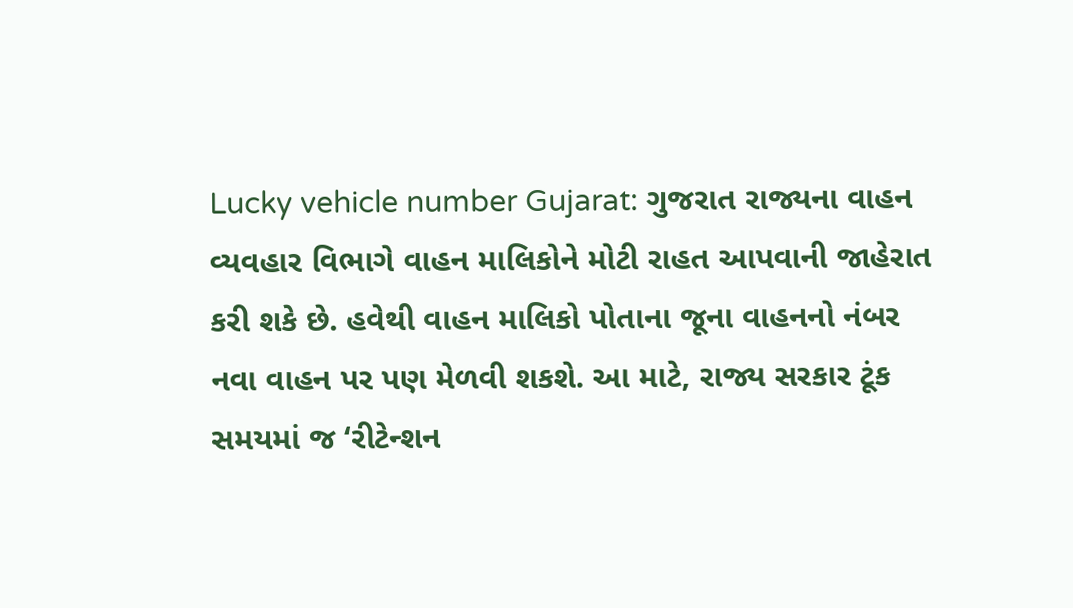Lucky vehicle number Gujarat: ગુજરાત રાજ્યના વાહન વ્યવહાર વિભાગે વાહન માલિકોને મોટી રાહત આપવાની જાહેરાત કરી શકે છે. હવેથી વાહન માલિકો પોતાના જૂના વાહનનો નંબર નવા વાહન પર પણ મેળવી શકશે. આ માટે, રાજ્ય સરકાર ટૂંક સમયમાં જ ‘રીટેન્શન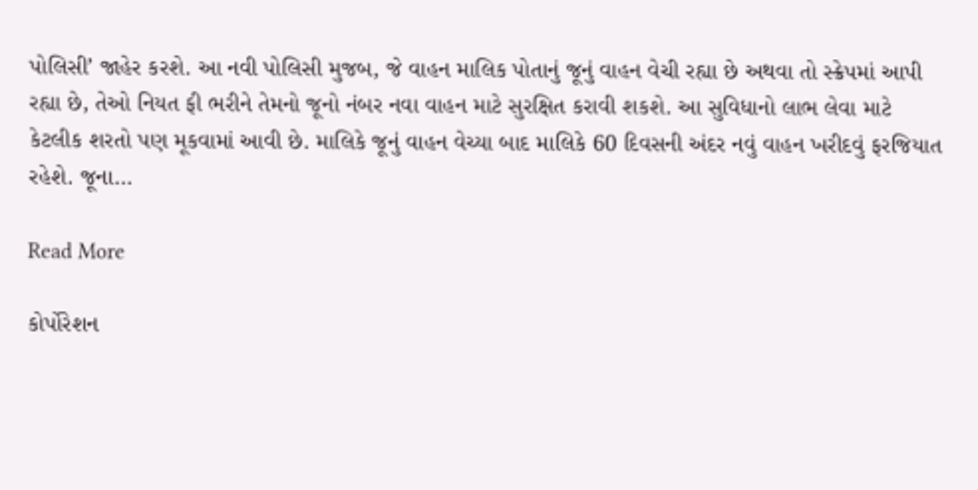પોલિસી’ જાહેર કરશે. આ નવી પોલિસી મુજબ, જે વાહન માલિક પોતાનું જૂનું વાહન વેચી રહ્યા છે અથવા તો સ્ક્રેપમાં આપી રહ્યા છે, તેઓ નિયત ફી ભરીને તેમનો જૂનો નંબર નવા વાહન માટે સુરક્ષિત કરાવી શકશે. આ સુવિધાનો લાભ લેવા માટે કેટલીક શરતો પણ મૂકવામાં આવી છે. માલિકે જૂનું વાહન વેચ્યા બાદ માલિકે 60 દિવસની અંદર નવું વાહન ખરીદવું ફરજિયાત રહેશે. જૂના…

Read More

કોર્પોરેશન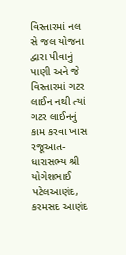વિસ્તારમાં નલ સે જલ યોજના દ્વારા પીવાનું પાણી અને જે વિસ્તારમાં ગટર લાઈન નથી ત્યાં ગટર લાઈનનું કામ કરવા ખાસ રજૂઆત- ધારાસભ્ય શ્રી યોગેશભાઈ પટેલઆણંદ, કરમસદ આણંદ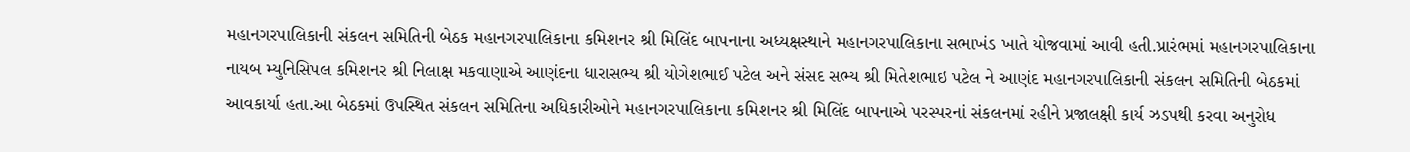મહાનગરપાલિકાની સંકલન સમિતિની બેઠક મહાનગરપાલિકાના કમિશનર શ્રી મિલિંદ બાપનાના અધ્યક્ષસ્થાને મહાનગરપાલિકાના સભાખંડ ખાતે યોજવામાં આવી હતી.પ્રારંભમાં મહાનગરપાલિકાના નાયબ મ્યુનિસિપલ કમિશનર શ્રી નિલાક્ષ મકવાણાએ આણંદના ધારાસભ્ય શ્રી યોગેશભાઈ પટેલ અને સંસદ સભ્ય શ્રી મિતેશભાઇ પટેલ ને આણંદ મહાનગરપાલિકાની સંકલન સમિતિની બેઠકમાં આવકાર્યા હતા.આ બેઠકમાં ઉપસ્થિત સંકલન સમિતિના અધિકારીઓને મહાનગરપાલિકાના કમિશનર શ્રી મિલિંદ બાપનાએ પરસ્પરનાં સંકલનમાં રહીને પ્રજાલક્ષી કાર્ય ઝડપથી કરવા અનુરોધ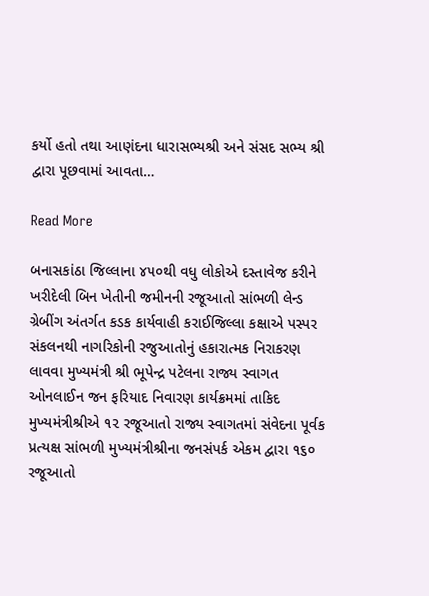કર્યો હતો તથા આણંદના ધારાસભ્યશ્રી અને સંસદ સભ્ય શ્રી દ્વારા પૂછવામાં આવતા…

Read More

બનાસકાંઠા જિલ્લાના ૪૫૦થી વધુ લોકોએ દસ્તાવેજ કરીને ખરીદેલી બિન ખેતીની જમીનની રજૂઆતો સાંભળી લેન્ડ ગ્રેબીંગ અંતર્ગત કડક કાર્યવાહી કરાઈજિલ્લા કક્ષાએ પસ્પર સંકલનથી નાગરિકોની રજુઆતોનું હકારાત્મક નિરાકરણ લાવવા મુખ્યમંત્રી શ્રી ભૂપેન્દ્ર પટેલના રાજ્ય સ્વાગત ઓનલાઈન જન ફરિયાદ નિવારણ કાર્યક્રમમાં તાકિદ મુખ્યમંત્રીશ્રીએ ૧૨ રજૂઆતો રાજ્ય સ્વાગતમાં સંવેદના પૂર્વક પ્રત્યક્ષ સાંભળી મુખ્યમંત્રીશ્રીના જનસંપર્ક એકમ દ્વારા ૧૬૦ રજૂઆતો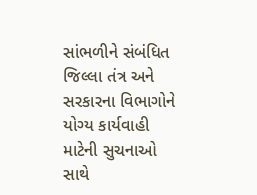સાંભળીને સંબંધિત જિલ્લા તંત્ર અને સરકારના વિભાગોને યોગ્ય કાર્યવાહી માટેની સુચનાઓ સાથે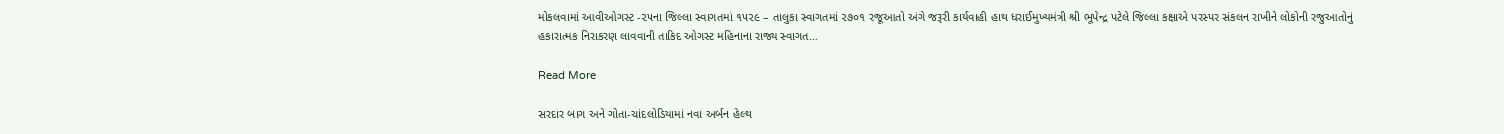મોકલવામાં આવીઓગસ્ટ -૨૫ના જિલ્લા સ્વાગતમાં ૧૫૨૯ – તાલુકા સ્વાગતમાં ૨૭૦૧ રજૂઆતો અંગે જરૂરી કાર્યવાહી હાથ ધરાઈમુખ્યમંત્રી શ્રી ભૂપેન્દ્ર પટેલે જિલ્લા કક્ષાએ પરસ્પર સંકલન રાખીને લોકોની રજુઆતોનું હકારાત્મક નિરાકરણ લાવવાની તાકિદ ઓગસ્ટ મહિનાના રાજ્ય સ્વાગત…

Read More

સરદાર બાગ અને ગોતા-ચાંદલોડિયામાં નવા અર્બન હેલ્થ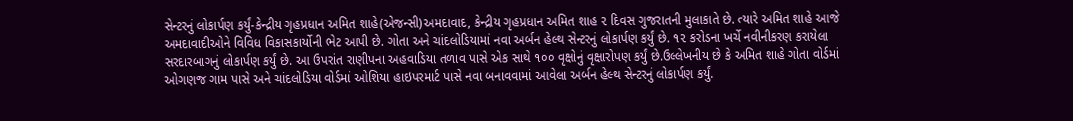સેન્ટરનું લોકાર્પણ કર્યું-કેન્દ્રીય ગૃહપ્રધાન અમિત શાહે(એજન્સી)અમદાવાદ, કેન્દ્રીય ગૃહપ્રધાન અમિત શાહ ૨ દિવસ ગુજરાતની મુલાકાતે છે. ત્યારે અમિત શાહે આજે અમદાવાદીઓને વિવિધ વિકાસકાર્યોની ભેટ આપી છે. ગોતા અને ચાંદલોડિયામાં નવા અર્બન હેલ્થ સેન્ટરનું લોકાર્પણ કર્યું છે. ૧૨ કરોડના ખર્ચે નવીનીકરણ કરાયેલા સરદારબાગનું લોકાર્પણ કર્યું છે. આ ઉપરાંત રાણીપના અહવાડિયા તળાવ પાસે એક સાથે ૧૦૦ વૃક્ષોનું વૃક્ષારોપણ કર્યું છે.ઉલ્લેખનીય છે કે અમિત શાહે ગોતા વોર્ડમાં ઓગણજ ગામ પાસે અને ચાંદલોડિયા વોર્ડમાં ઓશિયા હાઇપરમાર્ટ પાસે નવા બનાવવામાં આવેલા અર્બન હેલ્થ સેન્ટરનું લોકાર્પણ કર્યું.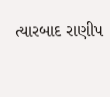ત્યારબાદ રાણીપ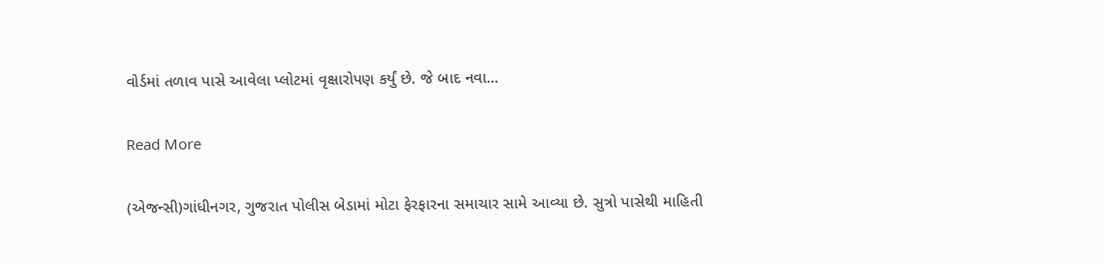વોર્ડમાં તળાવ પાસે આવેલા પ્લોટમાં વૃક્ષારોપણ કર્યું છે. જે બાદ નવા…

Read More

(એજન્સી)ગાંધીનગર, ગુજરાત પોલીસ બેડામાં મોટા ફેરફારના સમાચાર સામે આવ્યા છે. સુત્રો પાસેથી માહિતી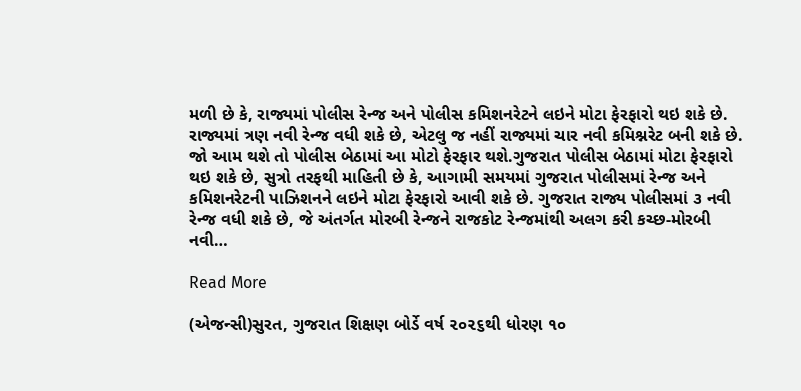મળી છે કે, રાજ્યમાં પોલીસ રેન્જ અને પોલીસ કમિશનરેટને લઇને મોટા ફેરફારો થઇ શકે છે. રાજ્યમાં ત્રણ નવી રેન્જ વધી શકે છે, એટલુ જ નહીં રાજ્યમાં ચાર નવી કમિશ્નરેટ બની શકે છે. જો આમ થશે તો પોલીસ બેઠામાં આ મોટો ફેરફાર થશે.ગુજરાત પોલીસ બેઠામાં મોટા ફેરફારો થઇ શકે છે, સુત્રો તરફથી માહિતી છે કે, આગામી સમયમાં ગુજરાત પોલીસમાં રેન્જ અને કમિશનરેટની પાઝિશનને લઇને મોટા ફેરફારો આવી શકે છે. ગુજરાત રાજ્ય પોલીસમાં ૩ નવી રેન્જ વધી શકે છે, જે અંતર્ગત મોરબી રેન્જને રાજકોટ રેન્જમાંથી અલગ કરી કચ્છ-મોરબી નવી…

Read More

(એજન્સી)સુરત, ગુજરાત શિક્ષણ બોર્ડે વર્ષ ૨૦૨૬થી ધોરણ ૧૦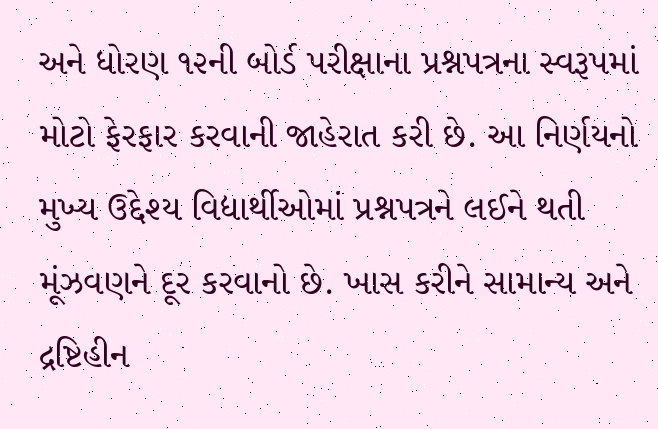અને ધોરણ ૧૨ની બોર્ડ પરીક્ષાના પ્રશ્નપત્રના સ્વરૂપમાં મોટો ફેરફાર કરવાની જાહેરાત કરી છે. આ નિર્ણયનો મુખ્ય ઉદ્દેશ્ય વિદ્યાર્થીઓમાં પ્રશ્નપત્રને લઈને થતી મૂંઝવણને દૂર કરવાનો છે. ખાસ કરીને સામાન્ય અને દ્રષ્ટિહીન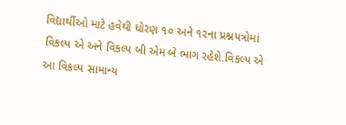વિદ્યાર્થીઓ માટે હવેથી ધોરણ ૧૦ અને ૧૨ના પ્રશ્નપત્રોમાં વિકલ્પ એ અને વિકલ્પ બી એમ બે ભાગ રહેશે.વિકલ્પ એ આ વિકલ્પ સામાન્ય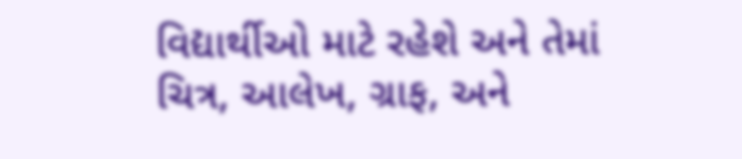વિદ્યાર્થીઓ માટે રહેશે અને તેમાં ચિત્ર, આલેખ, ગ્રાફ, અને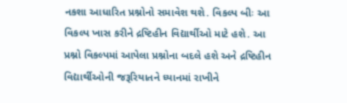નકશા આધારિત પ્રશ્નોનો સમાવેશ થશે. વિકલ્પ બીઃ આ વિકલ્પ ખાસ કરીને દ્રષ્ટિહીન વિદ્યાર્થીઓ માટે હશે. આ પ્રશ્નો વિકલ્પમાં આપેલા પ્રશ્નોના બદલે હશે અને દ્રષ્ટિહીન વિદ્યાર્થીઓની જરૂરિયાતને ધ્યાનમાં રાખીને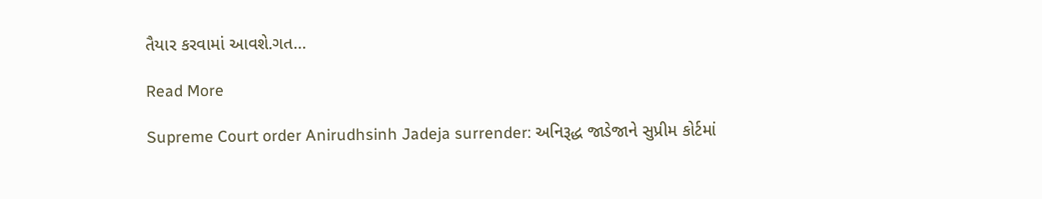તૈયાર કરવામાં આવશે.ગત…

Read More

Supreme Court order Anirudhsinh Jadeja surrender: અનિરૂદ્ધ જાડેજાને સુપ્રીમ કોર્ટમાં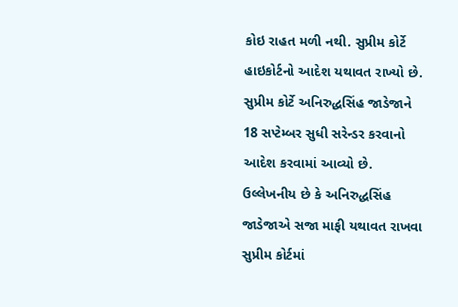કોઇ રાહત મળી નથી. સુપ્રીમ કોર્ટે હાઇકોર્ટનો આદેશ યથાવત રાખ્યો છે. સુપ્રીમ કોર્ટે અનિરુદ્ધસિંહ જાડેજાને 18 સપ્ટેમ્બર સુધી સરેન્ડર કરવાનો આદેશ કરવામાં આવ્યો છે. ઉલ્લેખનીય છે કે અનિરુદ્ધસિંહ જાડેજાએ સજા માફી યથાવત રાખવા સુપ્રીમ કોર્ટમાં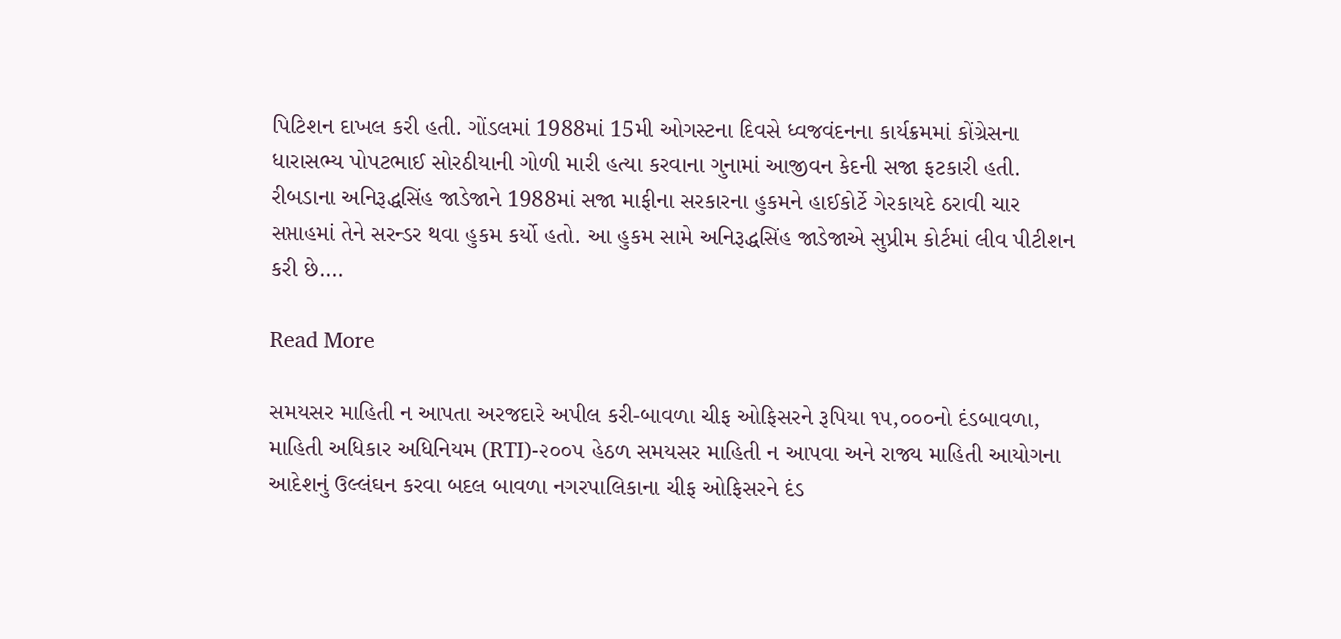પિટિશન દાખલ કરી હતી. ગોંડલમાં 1988માં 15મી ઓગસ્ટના દિવસે ધ્વજવંદનના કાર્યક્રમમાં કોંગ્રેસના ધારાસભ્ય પોપટભાઈ સોરઠીયાની ગોળી મારી હત્યા કરવાના ગુનામાં આજીવન કેદની સજા ફટકારી હતી. રીબડાના અનિરૂદ્ધસિંહ જાડેજાને 1988માં સજા માફીના સરકારના હુકમને હાઈકોર્ટે ગેરકાયદે ઠરાવી ચાર સપ્તાહમાં તેને સરન્ડર થવા હુકમ કર્યો હતો. આ હુકમ સામે અનિરૂદ્ધસિંહ જાડેજાએ સુપ્રીમ કોર્ટમાં લીવ પીટીશન કરી છે.…

Read More

સમયસર માહિતી ન આપતા અરજદારે અપીલ કરી-બાવળા ચીફ ઓફિસરને રૂપિયા ૧૫,૦૦૦નો દંડબાવળા, માહિતી અધિકાર અધિનિયમ (RTI)-૨૦૦૫ હેઠળ સમયસર માહિતી ન આપવા અને રાજ્ય માહિતી આયોગના આદેશનું ઉલ્લંઘન કરવા બદલ બાવળા નગરપાલિકાના ચીફ ઓફિસરને દંડ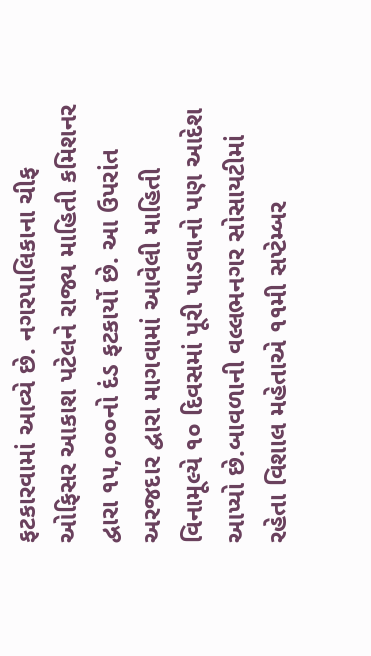ફટકારવામાં આવ્યે છે. નગરપાલિકાના ચીફ ઓફિસર આકાશ પટેલને રાજ્ય માહિતી કમિશનર દ્વારા ૧૫,૦૦૦નો દંડ ફટકાર્યો છે. આ ઉપરાંત અરજદાર દ્વારા માગવામાં આવેલી માહિતી વિનામૂલ્યે ૧૦ દિવસમાં પૂરી પાડવાનો પણ આદેશ આપ્યો છે.બાવળાની વલ્લભનગર સોસાયટીમાં રહેતા વિશાલ મહેતાએ ૧૧મી સપ્ટેમ્બર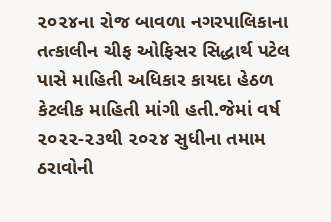૨૦૨૪ના રોજ બાવળા નગરપાલિકાના તત્કાલીન ચીફ ઓફિસર સિદ્ધાર્થ પટેલ પાસે માહિતી અધિકાર કાયદા હેઠળ કેટલીક માહિતી માંગી હતી.જેમાં વર્ષ ૨૦૨૨-૨૩થી ૨૦૨૪ સુધીના તમામ ઠરાવોની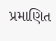પ્રમાણિત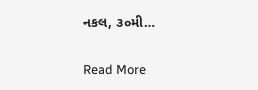નકલ, ૩૦મી…

Read More